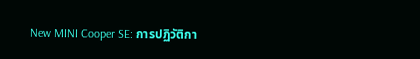New MINI Cooper SE: การปฏิวัติกา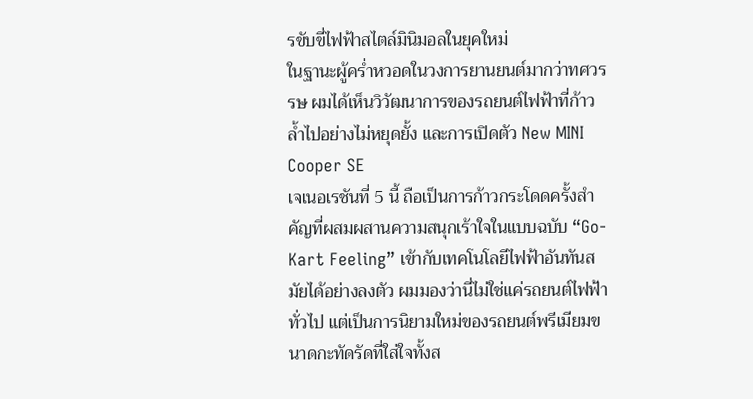รขับขี่ไฟฟ้าสไตล์มินิมอลในยุคใหม่
ในฐานะผู้คร่ำหวอดในวงการยานยนต์มากว่าทศวรรษ ผมได้เห็นวิวัฒนาการของรถยนต์ไฟฟ้าที่ก้าวล้ำไปอย่างไม่หยุดยั้ง และการเปิดตัว New MINI Cooper SE
เจเนอเรชันที่ 5 นี้ ถือเป็นการก้าวกระโดดครั้งสำคัญที่ผสมผสานความสนุกเร้าใจในแบบฉบับ “Go-Kart Feeling” เข้ากับเทคโนโลยีไฟฟ้าอันทันสมัยได้อย่างลงตัว ผมมองว่านี่ไม่ใช่แค่รถยนต์ไฟฟ้าทั่วไป แต่เป็นการนิยามใหม่ของรถยนต์พรีเมียมขนาดกะทัดรัดที่ใส่ใจทั้งส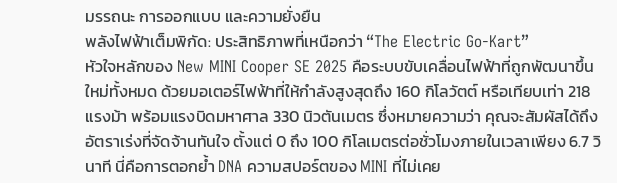มรรถนะ การออกแบบ และความยั่งยืน
พลังไฟฟ้าเต็มพิกัด: ประสิทธิภาพที่เหนือกว่า “The Electric Go-Kart”
หัวใจหลักของ New MINI Cooper SE 2025 คือระบบขับเคลื่อนไฟฟ้าที่ถูกพัฒนาขึ้นใหม่ทั้งหมด ด้วยมอเตอร์ไฟฟ้าที่ให้กำลังสูงสุดถึง 160 กิโลวัตต์ หรือเทียบเท่า 218 แรงม้า พร้อมแรงบิดมหาศาล 330 นิวตันเมตร ซึ่งหมายความว่า คุณจะสัมผัสได้ถึงอัตราเร่งที่จัดจ้านทันใจ ตั้งแต่ 0 ถึง 100 กิโลเมตรต่อชั่วโมงภายในเวลาเพียง 6.7 วินาที นี่คือการตอกย้ำ DNA ความสปอร์ตของ MINI ที่ไม่เคย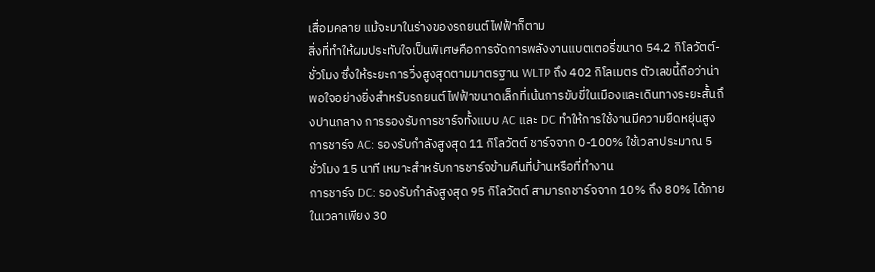เสื่อมคลาย แม้จะมาในร่างของรถยนต์ไฟฟ้าก็ตาม
สิ่งที่ทำให้ผมประทับใจเป็นพิเศษคือการจัดการพลังงานแบตเตอรี่ขนาด 54.2 กิโลวัตต์-ชั่วโมง ซึ่งให้ระยะการวิ่งสูงสุดตามมาตรฐาน WLTP ถึง 402 กิโลเมตร ตัวเลขนี้ถือว่าน่าพอใจอย่างยิ่งสำหรับรถยนต์ไฟฟ้าขนาดเล็กที่เน้นการขับขี่ในเมืองและเดินทางระยะสั้นถึงปานกลาง การรองรับการชาร์จทั้งแบบ AC และ DC ทำให้การใช้งานมีความยืดหยุ่นสูง
การชาร์จ AC: รองรับกำลังสูงสุด 11 กิโลวัตต์ ชาร์จจาก 0-100% ใช้เวลาประมาณ 5 ชั่วโมง 15 นาที เหมาะสำหรับการชาร์จข้ามคืนที่บ้านหรือที่ทำงาน
การชาร์จ DC: รองรับกำลังสูงสุด 95 กิโลวัตต์ สามารถชาร์จจาก 10% ถึง 80% ได้ภายในเวลาเพียง 30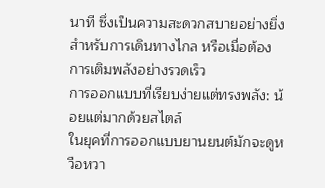นาที ซึ่งเป็นความสะดวกสบายอย่างยิ่งสำหรับการเดินทางไกล หรือเมื่อต้องการเติมพลังอย่างรวดเร็ว
การออกแบบที่เรียบง่ายแต่ทรงพลัง: น้อยแต่มากด้วยสไตล์
ในยุคที่การออกแบบยานยนต์มักจะดูหวือหวา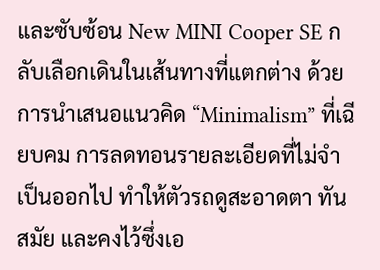และซับซ้อน New MINI Cooper SE กลับเลือกเดินในเส้นทางที่แตกต่าง ด้วยการนำเสนอแนวคิด “Minimalism” ที่เฉียบคม การลดทอนรายละเอียดที่ไม่จำเป็นออกไป ทำให้ตัวรถดูสะอาดตา ทันสมัย และคงไว้ซึ่งเอ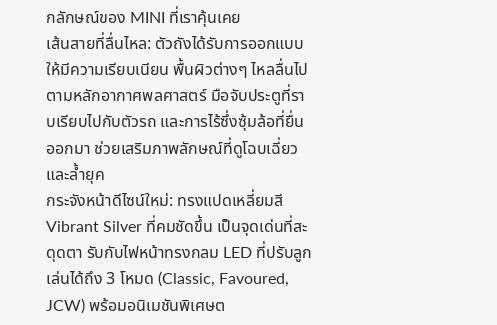กลักษณ์ของ MINI ที่เราคุ้นเคย
เส้นสายที่ลื่นไหล: ตัวถังได้รับการออกแบบให้มีความเรียบเนียน พื้นผิวต่างๆ ไหลลื่นไปตามหลักอากาศพลศาสตร์ มือจับประตูที่ราบเรียบไปกับตัวรถ และการไร้ซึ่งซุ้มล้อที่ยื่นออกมา ช่วยเสริมภาพลักษณ์ที่ดูโฉบเฉี่ยวและล้ำยุค
กระจังหน้าดีไซน์ใหม่: ทรงแปดเหลี่ยมสี Vibrant Silver ที่คมชัดขึ้น เป็นจุดเด่นที่สะดุดตา รับกับไฟหน้าทรงกลม LED ที่ปรับลูกเล่นได้ถึง 3 โหมด (Classic, Favoured, JCW) พร้อมอนิเมชันพิเศษต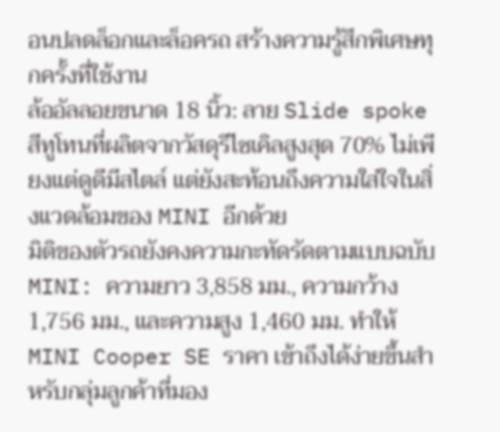อนปลดล็อกและล็อครถ สร้างความรู้สึกพิเศษทุกครั้งที่ใช้งาน
ล้ออัลลอยขนาด 18 นิ้ว: ลาย Slide spoke สีทูโทนที่ผลิตจากวัสดุรีไซเคิลสูงสุด 70% ไม่เพียงแต่ดูดีมีสไตล์ แต่ยังสะท้อนถึงความใส่ใจในสิ่งแวดล้อมของ MINI อีกด้วย
มิติของตัวรถยังคงความกะทัดรัดตามแบบฉบับ MINI: ความยาว 3,858 มม., ความกว้าง 1,756 มม., และความสูง 1,460 มม. ทำให้ MINI Cooper SE ราคา เข้าถึงได้ง่ายขึ้นสำหรับกลุ่มลูกค้าที่มอง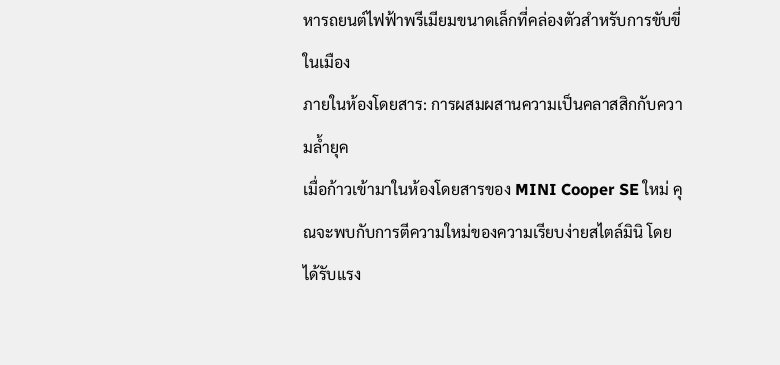หารถยนต์ไฟฟ้าพรีเมียมขนาดเล็กที่คล่องตัวสำหรับการขับขี่ในเมือง
ภายในห้องโดยสาร: การผสมผสานความเป็นคลาสสิกกับความล้ำยุค
เมื่อก้าวเข้ามาในห้องโดยสารของ MINI Cooper SE ใหม่ คุณจะพบกับการตีความใหม่ของความเรียบง่ายสไตล์มินิ โดยได้รับแรง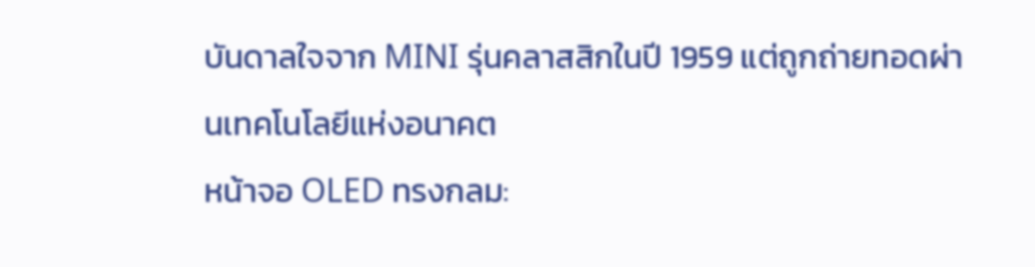บันดาลใจจาก MINI รุ่นคลาสสิกในปี 1959 แต่ถูกถ่ายทอดผ่านเทคโนโลยีแห่งอนาคต
หน้าจอ OLED ทรงกลม: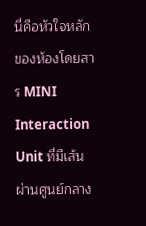นี่คือหัวใจหลักของห้องโดยสาร MINI Interaction Unit ที่มีเส้นผ่านศูนย์กลาง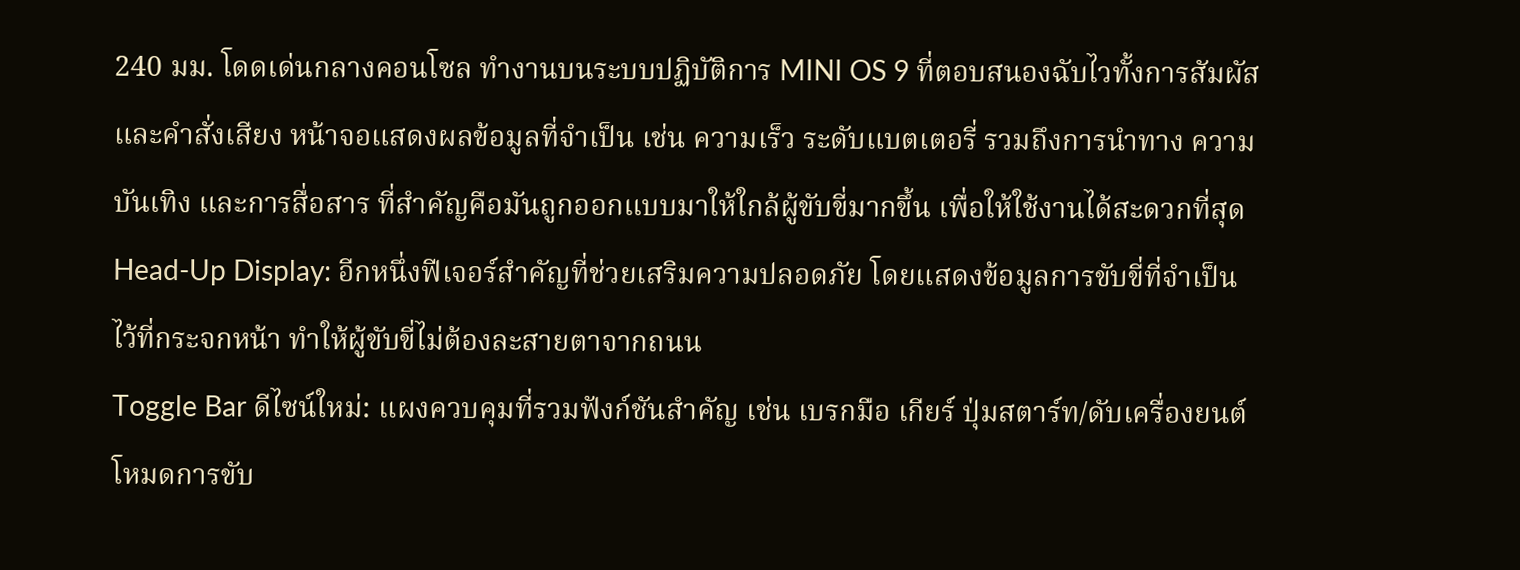240 มม. โดดเด่นกลางคอนโซล ทำงานบนระบบปฏิบัติการ MINI OS 9 ที่ตอบสนองฉับไวทั้งการสัมผัสและคำสั่งเสียง หน้าจอแสดงผลข้อมูลที่จำเป็น เช่น ความเร็ว ระดับแบตเตอรี่ รวมถึงการนำทาง ความบันเทิง และการสื่อสาร ที่สำคัญคือมันถูกออกแบบมาให้ใกล้ผู้ขับขี่มากขึ้น เพื่อให้ใช้งานได้สะดวกที่สุด
Head-Up Display: อีกหนึ่งฟีเจอร์สำคัญที่ช่วยเสริมความปลอดภัย โดยแสดงข้อมูลการขับขี่ที่จำเป็นไว้ที่กระจกหน้า ทำให้ผู้ขับขี่ไม่ต้องละสายตาจากถนน
Toggle Bar ดีไซน์ใหม่: แผงควบคุมที่รวมฟังก์ชันสำคัญ เช่น เบรกมือ เกียร์ ปุ่มสตาร์ท/ดับเครื่องยนต์ โหมดการขับ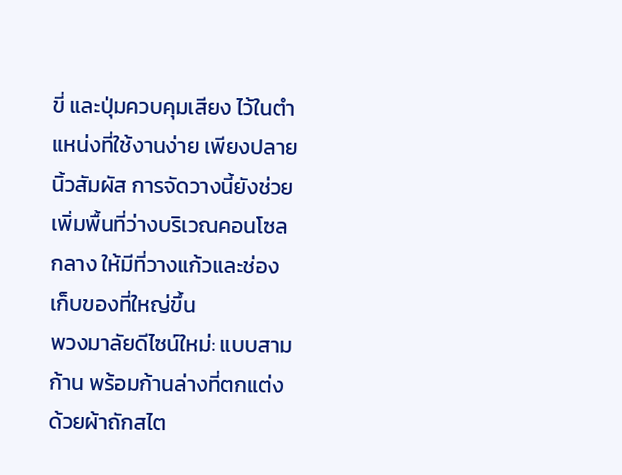ขี่ และปุ่มควบคุมเสียง ไว้ในตำแหน่งที่ใช้งานง่าย เพียงปลายนิ้วสัมผัส การจัดวางนี้ยังช่วยเพิ่มพื้นที่ว่างบริเวณคอนโซลกลาง ให้มีที่วางแก้วและช่องเก็บของที่ใหญ่ขึ้น
พวงมาลัยดีไซน์ใหม่: แบบสามก้าน พร้อมก้านล่างที่ตกแต่งด้วยผ้าถักสไต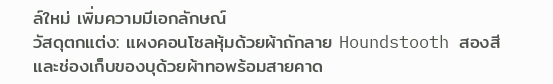ล์ใหม่ เพิ่มความมีเอกลักษณ์
วัสดุตกแต่ง: แผงคอนโซลหุ้มด้วยผ้าถักลาย Houndstooth สองสี และช่องเก็บของบุด้วยผ้าทอพร้อมสายคาด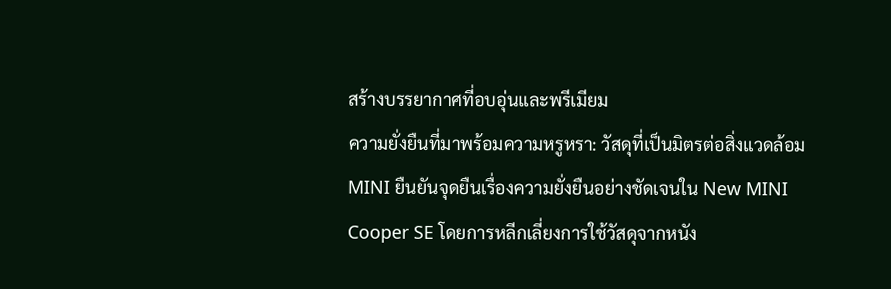สร้างบรรยากาศที่อบอุ่นและพรีเมียม
ความยั่งยืนที่มาพร้อมความหรูหรา: วัสดุที่เป็นมิตรต่อสิ่งแวดล้อม
MINI ยืนยันจุดยืนเรื่องความยั่งยืนอย่างชัดเจนใน New MINI Cooper SE โดยการหลีกเลี่ยงการใช้วัสดุจากหนัง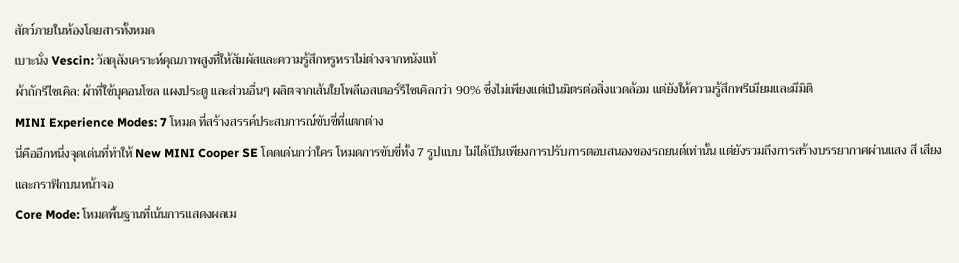สัตว์ภายในห้องโดยสารทั้งหมด
เบาะนั่ง Vescin: วัสดุสังเคราะห์คุณภาพสูงที่ให้สัมผัสและความรู้สึกหรูหราไม่ต่างจากหนังแท้
ผ้าถักรีไซเคิล: ผ้าที่ใช้บุคอนโซล แผงประตู และส่วนอื่นๆ ผลิตจากเส้นใยโพลีเอสเตอร์รีไซเคิลกว่า 90% ซึ่งไม่เพียงแต่เป็นมิตรต่อสิ่งแวดล้อม แต่ยังให้ความรู้สึกพรีเมียมและมีมิติ
MINI Experience Modes: 7 โหมด ที่สร้างสรรค์ประสบการณ์ขับขี่ที่แตกต่าง
นี่คืออีกหนึ่งจุดเด่นที่ทำให้ New MINI Cooper SE โดดเด่นกว่าใคร โหมดการขับขี่ทั้ง 7 รูปแบบ ไม่ได้เป็นเพียงการปรับการตอบสนองของรถยนต์เท่านั้น แต่ยังรวมถึงการสร้างบรรยากาศผ่านแสง สี เสียง และกราฟิกบนหน้าจอ
Core Mode: โหมดพื้นฐานที่เน้นการแสดงผลเม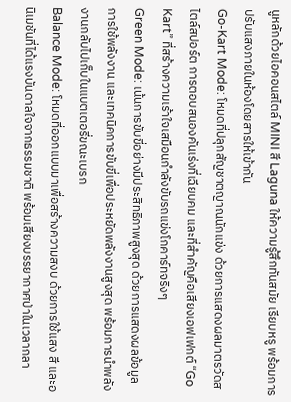นูหลักด้วยไอคอนสไตล์ MINI สี Laguna ให้ความรู้สึกทันสมัย เรียบหรู พร้อมการปรับแสงภายในห้องโดยสารให้เข้ากัน
Go-Kart Mode: โหมดที่ปลุกสัญชาตญาณนักแข่ง ด้วยการแสดงผลมาตรวัดสไตล์สปอร์ต การตอบสนองคันเร่งที่เฉียบคม และที่สำคัญคือเสียงเอฟเฟกต์ “Go Kart” ที่สร้างความเร้าใจเสมือนกำลังขับรถแข่งโกคาร์ทจริงๆ
Green Mode: เน้นการขับขี่อย่างมีประสิทธิภาพสูงสุด ด้วยการแสดงผลข้อมูลการใช้พลังงาน และเทคนิคการขับขี่เพื่อประหยัดพลังงานสูงสุด พร้อมการนำพลังงานกลับไปเก็บในแบตเตอรี่ขณะเบรก
Balance Mode: โหมดที่ออกแบบมาเพื่อสร้างความสงบ ด้วยการใช้แสง สี และอนิเมชันที่ได้แรงบันดาลใจจากธรรมชาติ พร้อมเสียงบรรยากาศป่าในเวลากลา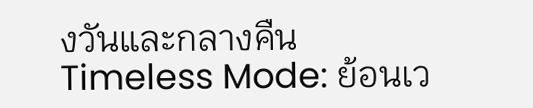งวันและกลางคืน
Timeless Mode: ย้อนเว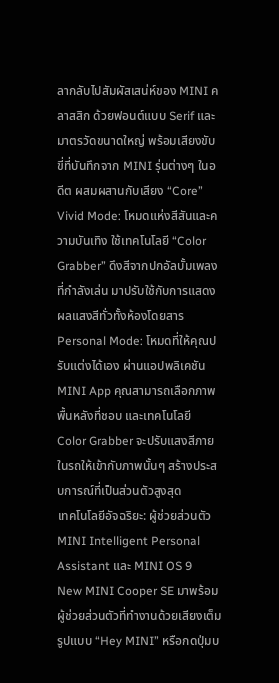ลากลับไปสัมผัสเสน่ห์ของ MINI คลาสสิก ด้วยฟอนต์แบบ Serif และมาตรวัดขนาดใหญ่ พร้อมเสียงขับขี่ที่บันทึกจาก MINI รุ่นต่างๆ ในอดีต ผสมผสานกับเสียง “Core”
Vivid Mode: โหมดแห่งสีสันและความบันเทิง ใช้เทคโนโลยี “Color Grabber” ดึงสีจากปกอัลบั้มเพลงที่กำลังเล่น มาปรับใช้กับการแสดงผลแสงสีทั่วทั้งห้องโดยสาร
Personal Mode: โหมดที่ให้คุณปรับแต่งได้เอง ผ่านแอปพลิเคชัน MINI App คุณสามารถเลือกภาพพื้นหลังที่ชอบ และเทคโนโลยี Color Grabber จะปรับแสงสีภายในรถให้เข้ากับภาพนั้นๆ สร้างประสบการณ์ที่เป็นส่วนตัวสูงสุด
เทคโนโลยีอัจฉริยะ: ผู้ช่วยส่วนตัว MINI Intelligent Personal Assistant และ MINI OS 9
New MINI Cooper SE มาพร้อมผู้ช่วยส่วนตัวที่ทำงานด้วยเสียงเต็มรูปแบบ “Hey MINI” หรือกดปุ่มบ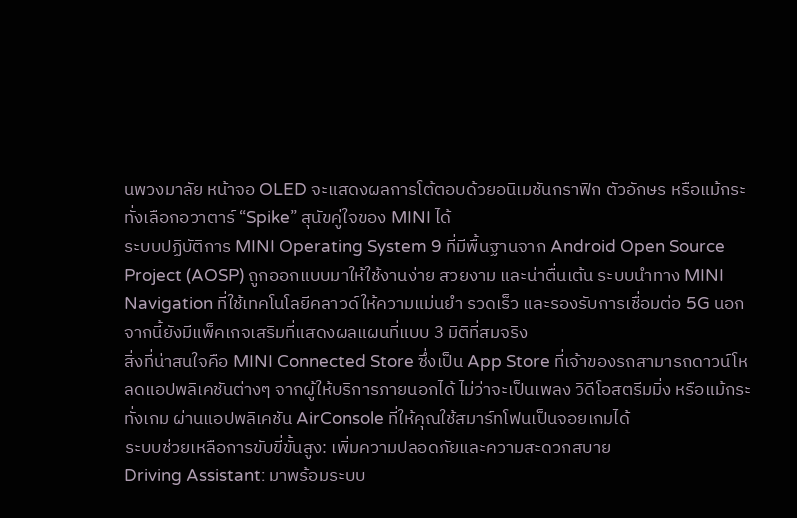นพวงมาลัย หน้าจอ OLED จะแสดงผลการโต้ตอบด้วยอนิเมชันกราฟิก ตัวอักษร หรือแม้กระทั่งเลือกอวาตาร์ “Spike” สุนัขคู่ใจของ MINI ได้
ระบบปฏิบัติการ MINI Operating System 9 ที่มีพื้นฐานจาก Android Open Source Project (AOSP) ถูกออกแบบมาให้ใช้งานง่าย สวยงาม และน่าตื่นเต้น ระบบนำทาง MINI Navigation ที่ใช้เทคโนโลยีคลาวด์ให้ความแม่นยำ รวดเร็ว และรองรับการเชื่อมต่อ 5G นอกจากนี้ยังมีแพ็คเกจเสริมที่แสดงผลแผนที่แบบ 3 มิติที่สมจริง
สิ่งที่น่าสนใจคือ MINI Connected Store ซึ่งเป็น App Store ที่เจ้าของรถสามารถดาวน์โหลดแอปพลิเคชันต่างๆ จากผู้ให้บริการภายนอกได้ ไม่ว่าจะเป็นเพลง วิดีโอสตรีมมิ่ง หรือแม้กระทั่งเกม ผ่านแอปพลิเคชัน AirConsole ที่ให้คุณใช้สมาร์ทโฟนเป็นจอยเกมได้
ระบบช่วยเหลือการขับขี่ขั้นสูง: เพิ่มความปลอดภัยและความสะดวกสบาย
Driving Assistant: มาพร้อมระบบ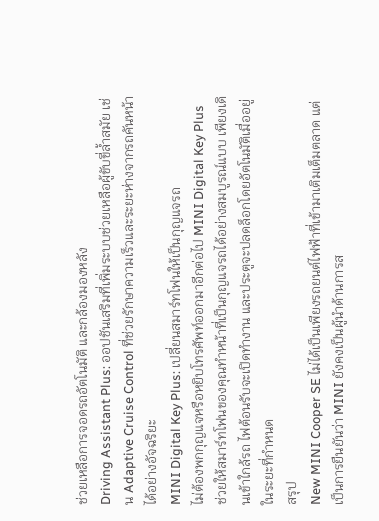ช่วยเหลือการจอดรถอัตโนมัติ และกล้องมองหลัง
Driving Assistant Plus: ออปชันเสริมที่เพิ่มระบบช่วยเหลือผู้ขับขี่ล้ำสมัย เช่น Adaptive Cruise Control ที่ช่วยรักษาความเร็วและระยะห่างจากรถคันหน้าได้อย่างอัจฉริยะ
MINI Digital Key Plus: เปลี่ยนสมาร์ทโฟนให้เป็นกุญแจรถ
ไม่ต้องพกกุญแจหรือหยิบโทรศัพท์ออกมาอีกต่อไป MINI Digital Key Plus ช่วยให้สมาร์ทโฟนของคุณทำหน้าที่เป็นกุญแจรถได้อย่างสมบูรณ์แบบ เพียงเดินเข้าใกล้รถ ไฟต้อนรับจะเปิดทำงาน และประตูจะปลดล็อกโดยอัตโนมัติเมื่ออยู่ในระยะที่กำหนด
สรุป
New MINI Cooper SE ไม่ได้เป็นเพียงรถยนต์ไฟฟ้าที่เข้ามาเติมเต็มตลาด แต่เป็นการยืนยันว่า MINI ยังคงเป็นผู้นำด้านการส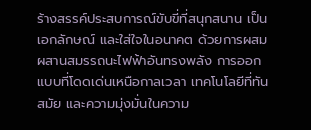ร้างสรรค์ประสบการณ์ขับขี่ที่สนุกสนาน เป็นเอกลักษณ์ และใส่ใจในอนาคต ด้วยการผสมผสานสมรรถนะไฟฟ้าอันทรงพลัง การออกแบบที่โดดเด่นเหนือกาลเวลา เทคโนโลยีที่ทันสมัย และความมุ่งมั่นในความ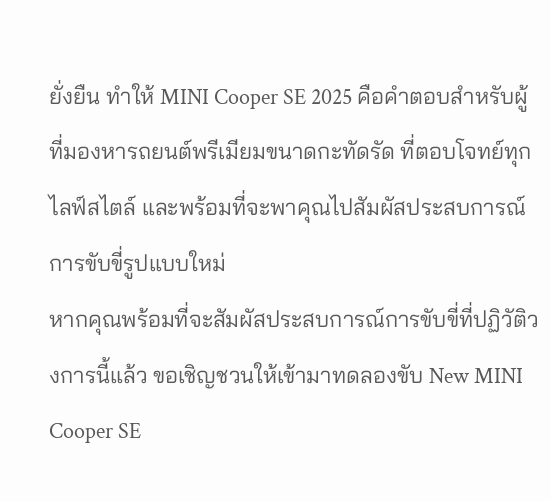ยั่งยืน ทำให้ MINI Cooper SE 2025 คือคำตอบสำหรับผู้ที่มองหารถยนต์พรีเมียมขนาดกะทัดรัด ที่ตอบโจทย์ทุกไลฟ์สไตล์ และพร้อมที่จะพาคุณไปสัมผัสประสบการณ์การขับขี่รูปแบบใหม่
หากคุณพร้อมที่จะสัมผัสประสบการณ์การขับขี่ที่ปฏิวัติวงการนี้แล้ว ขอเชิญชวนให้เข้ามาทดลองขับ New MINI Cooper SE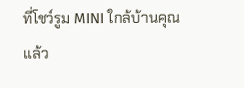ที่โชว์รูม MINI ใกล้บ้านคุณ แล้ว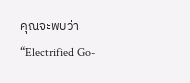คุณจะพบว่า “Electrified Go-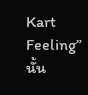Kart Feeling” นั้น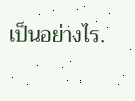เป็นอย่างไร.